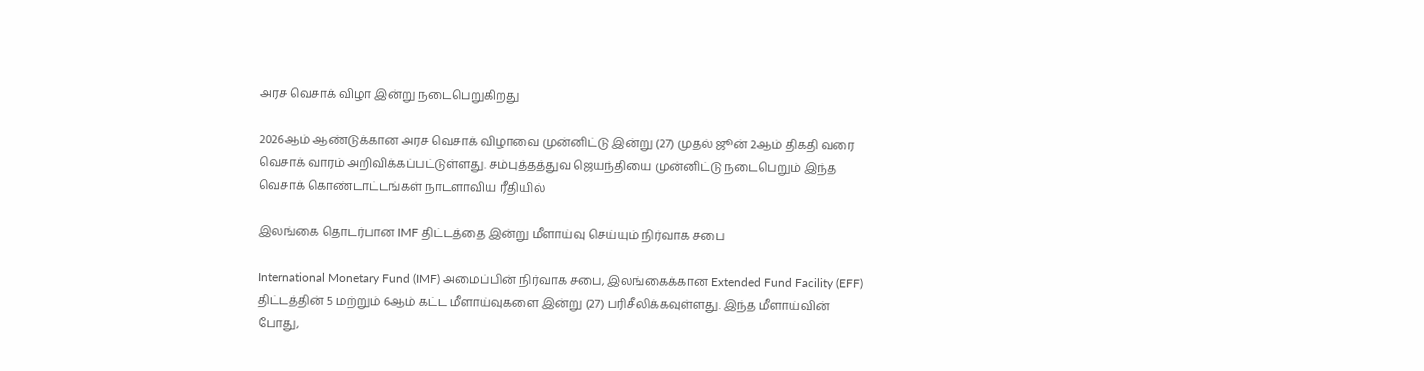அரச வெசாக் விழா இன்று நடைபெறுகிறது

2026ஆம் ஆண்டுக்கான அரச வெசாக் விழாவை முன்னிட்டு இன்று (27) முதல் ஜூன் 2ஆம் திகதி வரை வெசாக் வாரம் அறிவிக்கப்பட்டுள்ளது. சம்புத்தத்துவ ஜெயந்தியை முன்னிட்டு நடைபெறும் இந்த வெசாக் கொண்டாட்டங்கள் நாடளாவிய ரீதியில்

இலங்கை தொடர்பான IMF திட்டத்தை இன்று மீளாய்வு செய்யும் நிர்வாக சபை

International Monetary Fund (IMF) அமைப்பின் நிர்வாக சபை, இலங்கைக்கான Extended Fund Facility (EFF) திட்டத்தின் 5 மற்றும் 6ஆம் கட்ட மீளாய்வுகளை இன்று (27) பரிசீலிக்கவுள்ளது. இந்த மீளாய்வின் போது,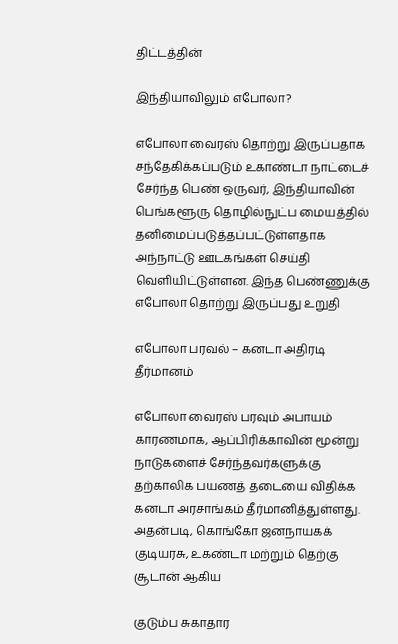திட்டத்தின்

இந்தியாவிலும் எபோலா?

எபோலா வைரஸ் தொற்று இருப்பதாக சந்தேகிக்கப்படும் உகாண்டா நாட்டைச் சேர்ந்த பெண் ஒருவர், இந்தியாவின் பெங்களூரு தொழில்நுட்ப மையத்தில் தனிமைப்படுத்தப்பட்டுள்ளதாக அந்நாட்டு ஊடகங்கள் செய்தி வெளியிட்டுள்ளன. இந்த பெண்ணுக்கு எபோலா தொற்று இருப்பது உறுதி

எபோலா பரவல் – கனடா அதிரடி தீர்மானம்

எபோலா வைரஸ் பரவும் அபாயம் காரணமாக, ஆப்பிரிக்காவின் மூன்று நாடுகளைச் சேர்ந்தவர்களுக்கு தற்காலிக பயணத் தடையை விதிக்க கனடா அரசாங்கம் தீர்மானித்துள்ளது. அதன்படி, கொங்கோ ஜனநாயகக் குடியரசு, உகண்டா மற்றும் தெற்கு சூடான் ஆகிய

குடும்ப சுகாதார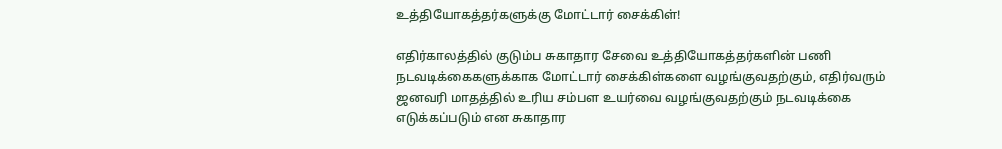உத்தியோகத்தர்களுக்கு மோட்டார் சைக்கிள்!

எதிர்காலத்தில் குடும்ப சுகாதார சேவை உத்தியோகத்தர்களின் பணி நடவடிக்கைகளுக்காக மோட்டார் சைக்கிள்களை வழங்குவதற்கும், எதிர்வரும் ஜனவரி மாதத்தில் உரிய சம்பள உயர்வை வழங்குவதற்கும் நடவடிக்கை எடுக்கப்படும் என சுகாதார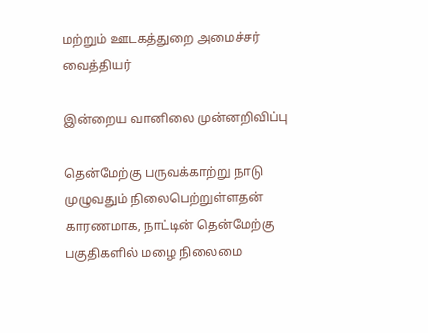மற்றும் ஊடகத்துறை அமைச்சர் வைத்தியர்

இன்றைய வானிலை முன்னறிவிப்பு

தென்மேற்கு பருவக்காற்று நாடு முழுவதும் நிலைபெற்றுள்ளதன் காரணமாக, நாட்டின் தென்மேற்கு பகுதிகளில் மழை நிலைமை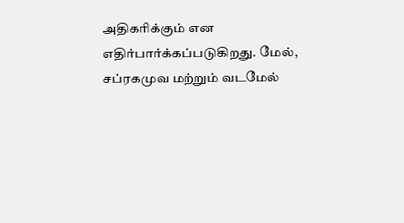அதிகரிக்கும் என எதிர்பார்க்கப்படுகிறது. மேல், சப்ரகமுவ மற்றும் வடமேல்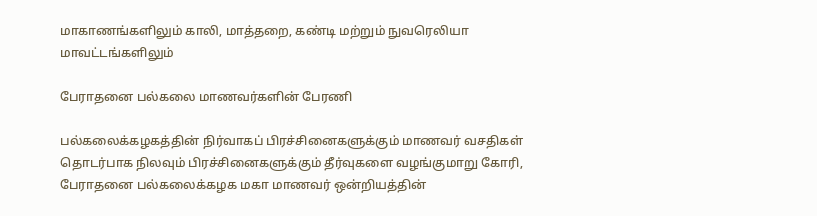மாகாணங்களிலும் காலி, மாத்தறை, கண்டி மற்றும் நுவரெலியா மாவட்டங்களிலும்

பேராதனை பல்கலை மாணவர்களின் பேரணி

பல்கலைக்கழகத்தின் நிர்வாகப் பிரச்சினைகளுக்கும் மாணவர் வசதிகள் தொடர்பாக நிலவும் பிரச்சினைகளுக்கும் தீர்வுகளை வழங்குமாறு கோரி, பேராதனை பல்கலைக்கழக மகா மாணவர் ஒன்றியத்தின்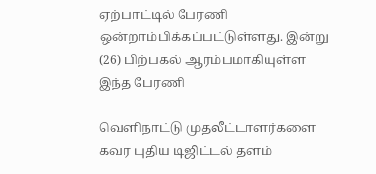ஏற்பாட்டில் பேரணி ஒன்றாம்பிக்கப்பட்டுள்ளது. இன்று (26) பிற்பகல் ஆரம்பமாகியுள்ள இந்த பேரணி

வெளிநாட்டு முதலீட்டாளர்களை கவர புதிய டிஜிட்டல் தளம்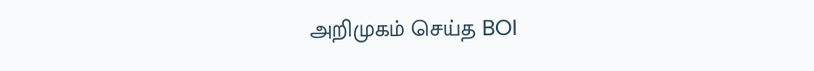அறிமுகம் செய்த BOI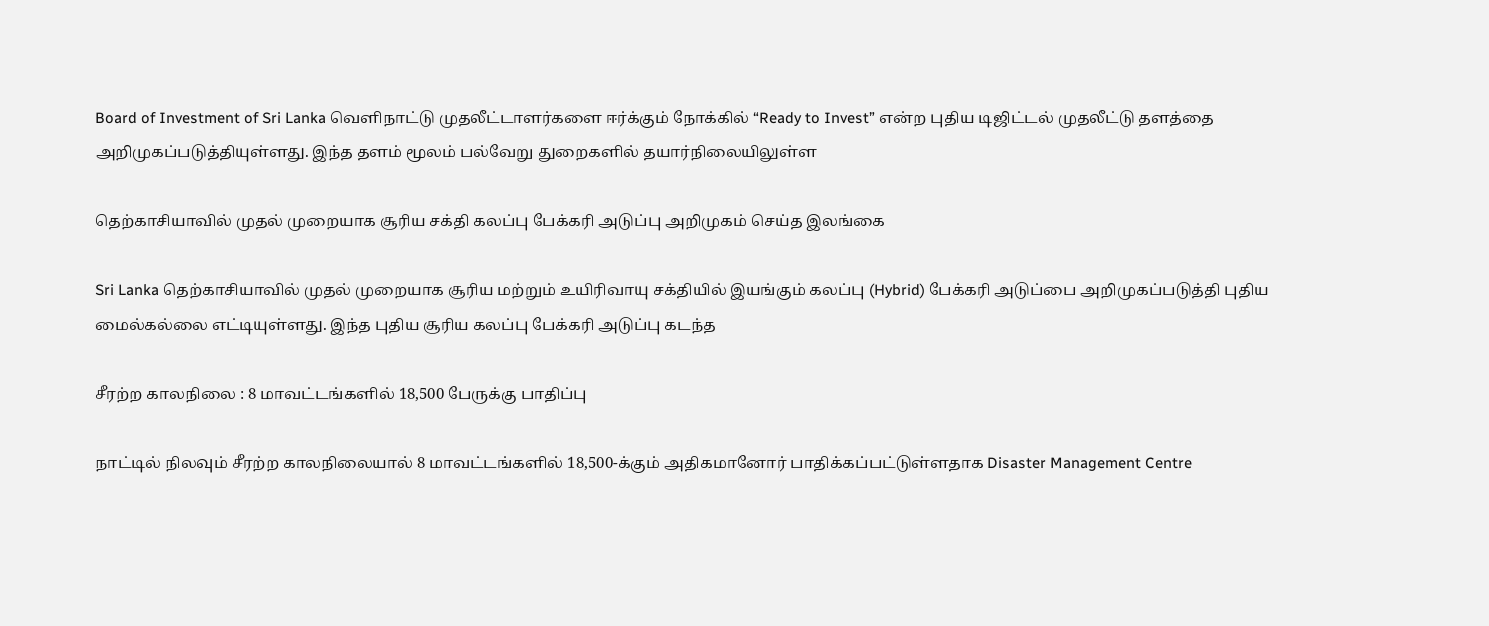Board of Investment of Sri Lanka வெளிநாட்டு முதலீட்டாளர்களை ஈர்க்கும் நோக்கில் “Ready to Invest” என்ற புதிய டிஜிட்டல் முதலீட்டு தளத்தை அறிமுகப்படுத்தியுள்ளது. இந்த தளம் மூலம் பல்வேறு துறைகளில் தயார்நிலையிலுள்ள

தெற்காசியாவில் முதல் முறையாக சூரிய சக்தி கலப்பு பேக்கரி அடுப்பு அறிமுகம் செய்த இலங்கை

Sri Lanka தெற்காசியாவில் முதல் முறையாக சூரிய மற்றும் உயிரிவாயு சக்தியில் இயங்கும் கலப்பு (Hybrid) பேக்கரி அடுப்பை அறிமுகப்படுத்தி புதிய மைல்கல்லை எட்டியுள்ளது. இந்த புதிய சூரிய கலப்பு பேக்கரி அடுப்பு கடந்த

சீரற்ற காலநிலை : 8 மாவட்டங்களில் 18,500 பேருக்கு பாதிப்பு

நாட்டில் நிலவும் சீரற்ற காலநிலையால் 8 மாவட்டங்களில் 18,500-க்கும் அதிகமானோர் பாதிக்கப்பட்டுள்ளதாக Disaster Management Centre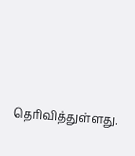தெரிவித்துள்ளது.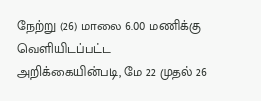நேற்று (26) மாலை 6.00 மணிக்கு வெளியிடப்பட்ட அறிக்கையின்படி, மே 22 முதல் 26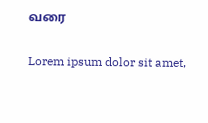வரை

Lorem ipsum dolor sit amet,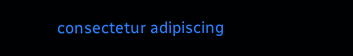consectetur adipiscing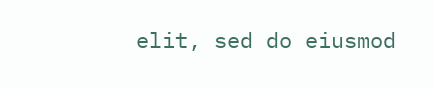elit, sed do eiusmod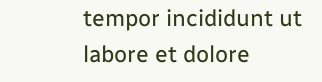tempor incididunt ut labore et dolore